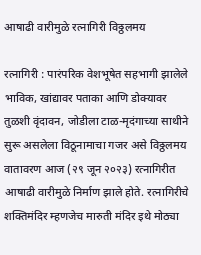आषाढी वारीमुळे रत्नागिरी विठ्ठलमय

रत्नागिरी : पारंपरिक वेशभूषेत सहभागी झालेले भाविक, खांद्यावर पताका आणि डोक्यावर तुळशी वृंदावन, जोडीला टाळ-मृदंगाच्या साथीने सुरू असलेला विठूनामाचा गजर असे विठ्ठलमय वातावरण आज (२९ जून २०२३) रत्नागिरीत आषाढी वारीमुळे निर्माण झाले होते. रत्नागिरीचे शक्तिमंदिर म्हणजेच मारुती मंदिर इथे मोठ्या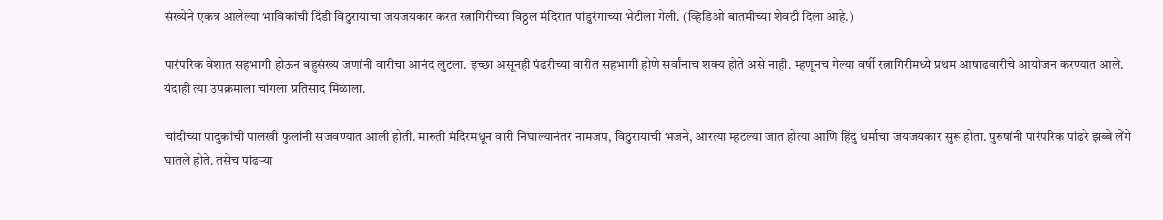संख्येने एकत्र आलेल्या भाविकांची दिंडी विठुरायाचा जयजयकार करत रत्नागिरीच्या विठ्ठल मंदिरात पांडुरंगाच्या भेटीला गेली. (व्हिडिओ बातमीच्या शेवटी दिला आहे.)

पारंपरिक वेशात सहभागी होऊन बहुसंख्य जणांनी वारीचा आनंद लुटला. इच्छा असूनही पंढरीच्या वारीत सहभागी होणे सर्वांनाच शक्य होते असे नाही. म्हणूनच गेल्या वर्षी रत्नागिरीमध्ये प्रथम आषाढवारीचे आयोजन करण्यात आले. यंदाही त्या उपक्रमाला चांगला प्रतिसाद मिळाला.

चांदीच्या पादुकांची पालखी फुलांनी सजवण्यात आली होती. मारुती मंदिरमधून वारी निघाल्यानंतर नामजप, विठुरायाची भजने, आरत्या म्हटल्या जात होत्या आणि हिंदु धर्माचा जयजयकार सुरू होता. पुरुषांनी पारंपरिक पांढरे झब्बे लेंगे घातले होते. तसेच पांढऱ्या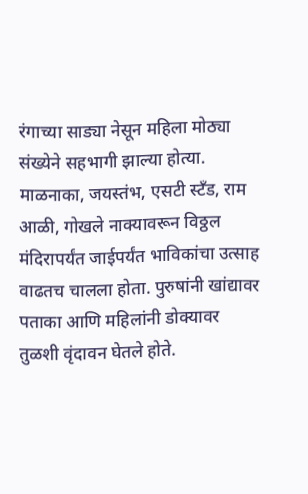रंगाच्या साड्या नेसून महिला मोठ्या संख्येने सहभागी झाल्या होत्या. माळनाका, जयस्तंभ, एसटी स्टॅंड, राम आळी, गोखले नाक्यावरून विठ्ठल मंदिरापर्यंत जाईपर्यंत भाविकांचा उत्साह वाढतच चालला होता. पुरुषांनी खांद्यावर पताका आणि महिलांनी डोक्यावर तुळशी वृंदावन घेतले होते.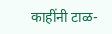काहींनी टाळ-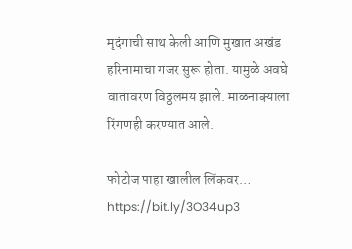मृदंगाची साथ केली आणि मुखात अखंड हरिनामाचा गजर सुरू होता. यामुळे अवघे वातावरण विठ्ठलमय झाले. माळनाक्याला रिंगणही करण्यात आले.

फोटोज पाहा खालील लिंकवर… https://bit.ly/3O34up3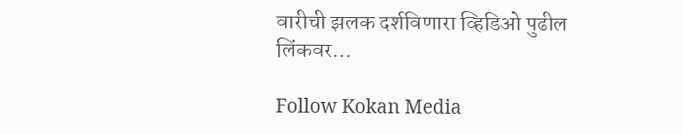वारीची झलक दर्शविणारा व्हिडिओ पुढील लिंकवर…

Follow Kokan Media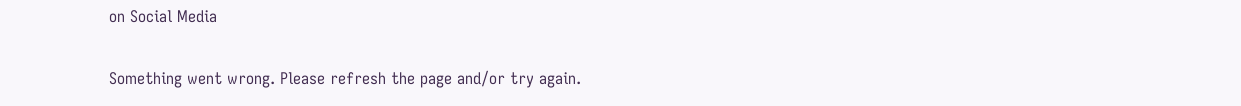on Social Media

Something went wrong. Please refresh the page and/or try again.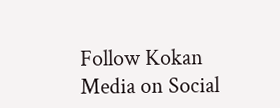Follow Kokan Media on Social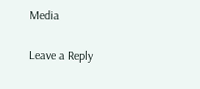Media

Leave a Reply